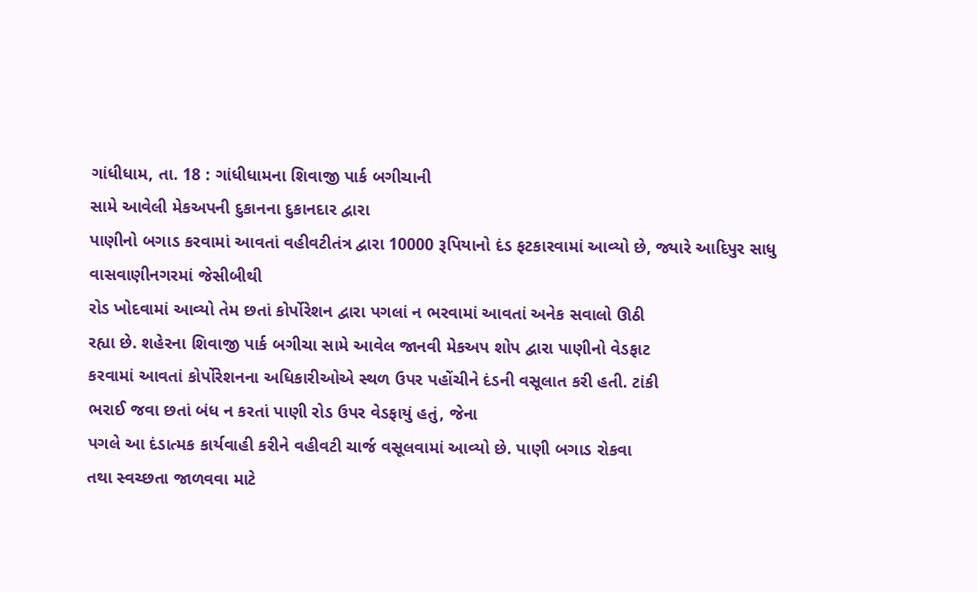ગાંધીધામ, તા. 18 : ગાંધીધામના શિવાજી પાર્ક બગીચાની
સામે આવેલી મેકઅપની દુકાનના દુકાનદાર દ્વારા
પાણીનો બગાડ કરવામાં આવતાં વહીવટીતંત્ર દ્વારા 10000 રૂપિયાનો દંડ ફટકારવામાં આવ્યો છે, જ્યારે આદિપુર સાધુ વાસવાણીનગરમાં જેસીબીથી
રોડ ખોદવામાં આવ્યો તેમ છતાં કોર્પોરેશન દ્વારા પગલાં ન ભરવામાં આવતાં અનેક સવાલો ઊઠી
રહ્યા છે. શહેરના શિવાજી પાર્ક બગીચા સામે આવેલ જાનવી મેકઅપ શોપ દ્વારા પાણીનો વેડફાટ
કરવામાં આવતાં કોર્પોરેશનના અધિકારીઓએ સ્થળ ઉપર પહોંચીને દંડની વસૂલાત કરી હતી. ટાંકી
ભરાઈ જવા છતાં બંધ ન કરતાં પાણી રોડ ઉપર વેડફાયું હતું, જેના
પગલે આ દંડાત્મક કાર્યવાહી કરીને વહીવટી ચાર્જ વસૂલવામાં આવ્યો છે. પાણી બગાડ રોકવા
તથા સ્વચ્છતા જાળવવા માટે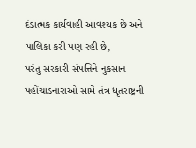દંડાત્મક કાર્યવાહી આવશ્યક છે અને પાલિકા કરી પણ રહી છે,
પરંતુ સરકારી સંપત્તિને નુકસાન પહોંચાડનારાઓ સામે તંત્ર ધૃતરાષ્ટ્રની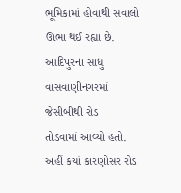ભૂમિકામાં હોવાથી સવાલો ઊભા થઈ રહ્યા છે. આદિપુરના સાધુ વાસવાણીનગરમાં જેસીબીથી રોડ
તોડવામાં આવ્યો હતો. અહીં કયાં કારણોસર રોડ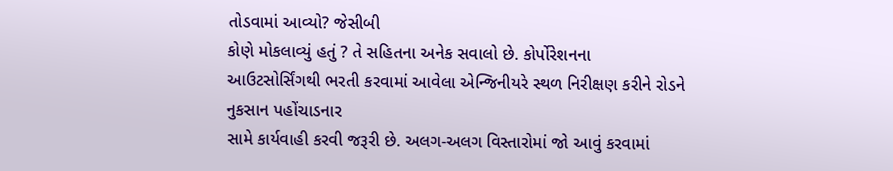તોડવામાં આવ્યો? જેસીબી
કોણે મોકલાવ્યું હતું ? તે સહિતના અનેક સવાલો છે. કોર્પોરેશનના
આઉટસોર્સિંગથી ભરતી કરવામાં આવેલા એન્જિનીયરે સ્થળ નિરીક્ષણ કરીને રોડને નુકસાન પહોંચાડનાર
સામે કાર્યવાહી કરવી જરૂરી છે. અલગ-અલગ વિસ્તારોમાં જો આવું કરવામાં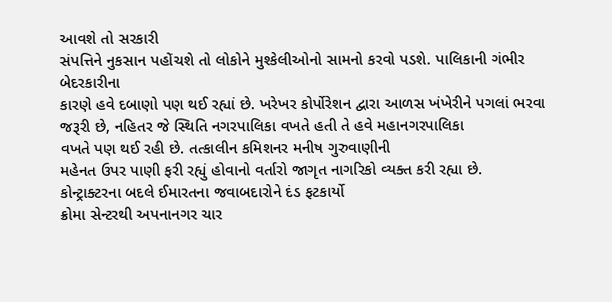આવશે તો સરકારી
સંપત્તિને નુકસાન પહોંચશે તો લોકોને મુશ્કેલીઓનો સામનો કરવો પડશે. પાલિકાની ગંભીર બેદરકારીના
કારણે હવે દબાણો પણ થઈ રહ્યાં છે. ખરેખર કોર્પોરેશન દ્વારા આળસ ખંખેરીને પગલાં ભરવા
જરૂરી છે, નહિતર જે સ્થિતિ નગરપાલિકા વખતે હતી તે હવે મહાનગરપાલિકા
વખતે પણ થઈ રહી છે. તત્કાલીન કમિશનર મનીષ ગુરુવાણીની
મહેનત ઉપર પાણી ફરી રહ્યું હોવાનો વર્તારો જાગૃત નાગરિકો વ્યક્ત કરી રહ્યા છે.
કોન્ટ્રાક્ટરના બદલે ઈમારતના જવાબદારોને દંડ ફટકાર્યો
ક્રોમા સેન્ટરથી અપનાનગર ચાર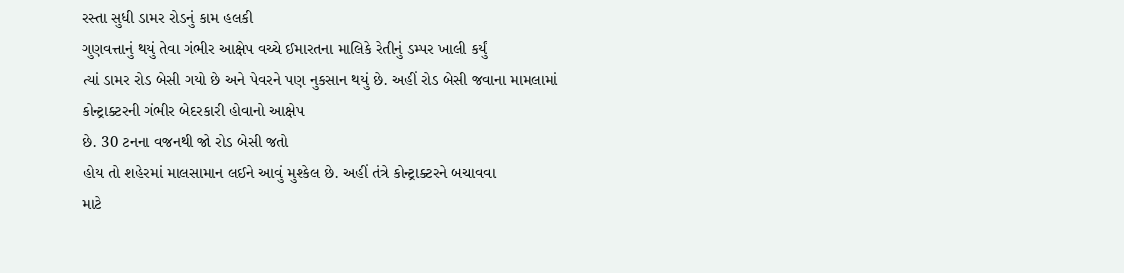રસ્તા સુધી ડામર રોડનું કામ હલકી
ગુણવત્તાનું થયું તેવા ગંભીર આક્ષેપ વચ્ચે ઈમારતના માલિકે રેતીનું ડમ્પર ખાલી કર્યું
ત્યાં ડામર રોડ બેસી ગયો છે અને પેવરને પણ નુકસાન થયું છે. અહીં રોડ બેસી જવાના મામલામાં
કોન્ટ્રાક્ટરની ગંભીર બેદરકારી હોવાનો આક્ષેપ
છે. 30 ટનના વજનથી જો રોડ બેસી જતો
હોય તો શહેરમાં માલસામાન લઈને આવું મુશ્કેલ છે. અહીં તંત્રે કોન્ટ્રાક્ટરને બચાવવા
માટે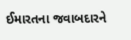ઈમારતના જવાબદારને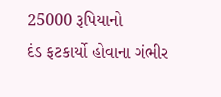25000 રૂપિયાનો
દંડ ફટકાર્યો હોવાના ગંભીર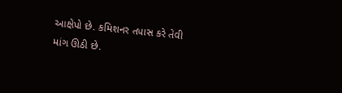આક્ષેપો છે. કમિશનર તપાસ કરે તેવી માંગ ઊઠી છે.